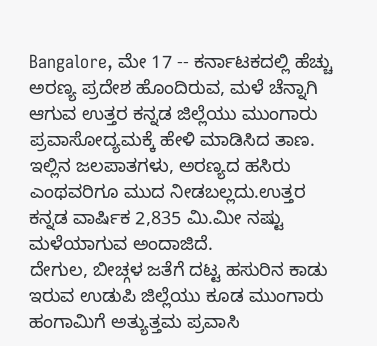Bangalore, ಮೇ 17 -- ಕರ್ನಾಟಕದಲ್ಲಿ ಹೆಚ್ಚು ಅರಣ್ಯ ಪ್ರದೇಶ ಹೊಂದಿರುವ, ಮಳೆ ಚೆನ್ನಾಗಿ ಆಗುವ ಉತ್ತರ ಕನ್ನಡ ಜಿಲ್ಲೆಯು ಮುಂಗಾರು ಪ್ರವಾಸೋದ್ಯಮಕ್ಕೆ ಹೇಳಿ ಮಾಡಿಸಿದ ತಾಣ. ಇಲ್ಲಿನ ಜಲಪಾತಗಳು, ಅರಣ್ಯದ ಹಸಿರು ಎಂಥವರಿಗೂ ಮುದ ನೀಡಬಲ್ಲದು.ಉತ್ತರ ಕನ್ನಡ ವಾರ್ಷಿಕ 2,835 ಮಿ.ಮೀ ನಷ್ಟು ಮಳೆಯಾಗುವ ಅಂದಾಜಿದೆ.
ದೇಗುಲ, ಬೀಚ್ಗಳ ಜತೆಗೆ ದಟ್ಟ ಹಸುರಿನ ಕಾಡು ಇರುವ ಉಡುಪಿ ಜಿಲ್ಲೆಯು ಕೂಡ ಮುಂಗಾರು ಹಂಗಾಮಿಗೆ ಅತ್ಯುತ್ತಮ ಪ್ರವಾಸಿ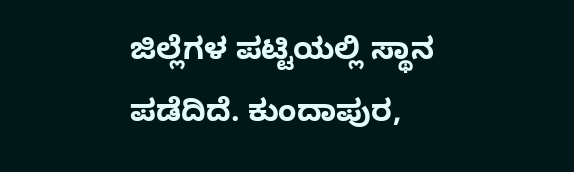ಜಿಲ್ಲೆಗಳ ಪಟ್ಟಿಯಲ್ಲಿ ಸ್ಥಾನ ಪಡೆದಿದೆ. ಕುಂದಾಪುರ,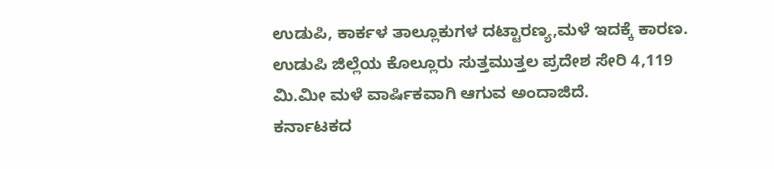ಉಡುಪಿ, ಕಾರ್ಕಳ ತಾಲ್ಲೂಕುಗಳ ದಟ್ಟಾರಣ್ಯ,ಮಳೆ ಇದಕ್ಕೆ ಕಾರಣ. ಉಡುಪಿ ಜಿಲ್ಲೆಯ ಕೊಲ್ಲೂರು ಸುತ್ತಮುತ್ತಲ ಪ್ರದೇಶ ಸೇರಿ 4,119 ಮಿ.ಮೀ ಮಳೆ ವಾರ್ಷಿಕವಾಗಿ ಆಗುವ ಅಂದಾಜಿದೆ.
ಕರ್ನಾಟಕದ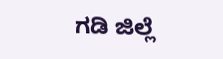ಗಡಿ ಜಿಲ್ಲೆ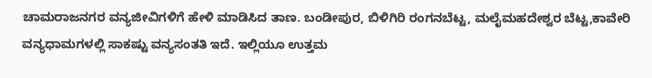ಚಾಮರಾಜನಗರ ವನ್ಯಜೀವಿಗಳಿಗೆ ಹೇಳಿ ಮಾಡಿಸಿದ ತಾಣ. ಬಂಡೀಪುರ, ಬಿಳಿಗಿರಿ ರಂಗನಬೆಟ್ಟ, ಮಲೈಮಹದೇಶ್ವರ ಬೆಟ್ಟ,ಕಾವೇರಿ ವನ್ಯಧಾಮಗಳಲ್ಲಿ ಸಾಕಷ್ಟು ವನ್ಯಸಂತತಿ ಇದೆ. ಇಲ್ಲಿಯೂ ಉತ್ತಮ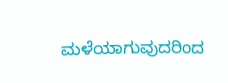ಮಳೆಯಾಗುವುದರಿಂದ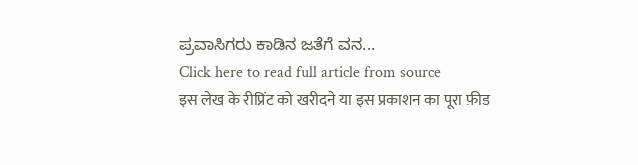ಪ್ರವಾಸಿಗರು ಕಾಡಿನ ಜತೆಗೆ ವನ...
Click here to read full article from source
इस लेख के रीप्रिंट को खरीदने या इस प्रकाशन का पूरा फ़ीड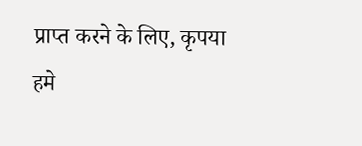प्राप्त करने के लिए, कृपया
हमे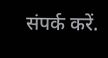संपर्क करें.